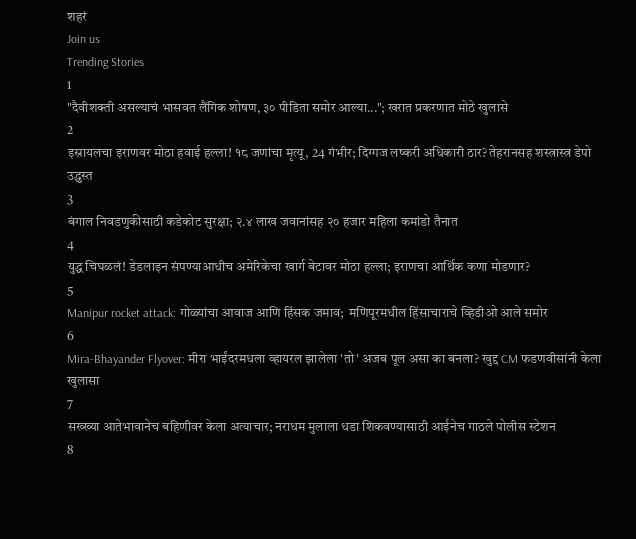शहरं
Join us
Trending Stories
1
"दैवीशक्ती असल्याचं भासवत लैंगिक शोषण, ३० पीडिता समोर आल्या..."; खरात प्रकरणात मोठे खुलासे
2
इस्रायलचा इराणवर मोठा हवाई हल्ला! १८ जणांचा मृत्यू, 24 गंभीर; दिग्गज लष्करी अधिकारी ठार? तेहरानसह शस्त्रास्त्र डेपो उद्ध्वस्त
3
बंगाल निवडणुकीसाठी कडेकोट सुरक्षा; २.४ लाख जवानांसह २० हजार महिला कमांडो तैनात
4
युद्ध चिघळलं! डेडलाइन संपण्याआधीच अमेरिकेचा खार्ग बेटावर मोठा हल्ला; इराणचा आर्थिक कणा मोडणार?
5
Manipur rocket attack: गोळ्यांचा आवाज आणि हिंसक जमाव;  मणिपूरमधील हिंसाचाराचे व्हिडीओ आले समोर
6
Mira-Bhayander Flyover: मीरा भाईंदरमधला व्हायरल झालेला 'तो' अजब पूल असा का बनला? खुद्द CM फडणवीसांनी केला खुलासा
7
सख्ख्या आतेभावानेच बहिणीवर केला अत्याचार; नराधम मुलाला धडा शिकवण्यासाठी आईनेच गाठले पोलीस स्टेशन
8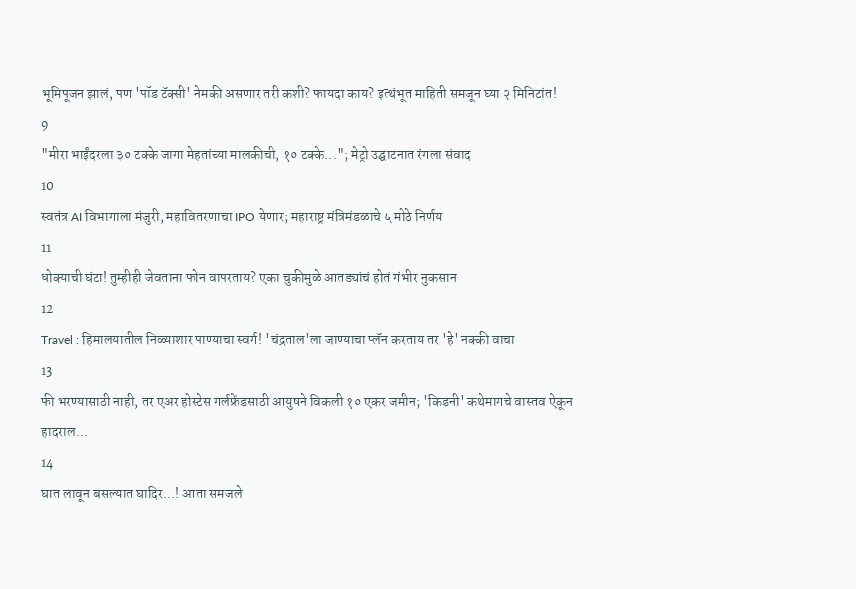भूमिपूजन झालं, पण 'पॉड टॅक्सी' नेमकी असणार तरी कशी? फायदा काय? इत्थंभूत माहिती समजून घ्या २ मिनिटांत!
9
"मीरा भाईंदरला ३० टक्के जागा मेहतांच्या मालकीची, १० टक्के..."; मेट्रो उद्घाटनात रंगला संवाद
10
स्वतंत्र AI विभागाला मंजुरी, महावितरणाचा IPO येणार; महाराष्ट्र मंत्रिमंडळाचे ५ मोठे निर्णय
11
धोक्याची घंटा! तुम्हीही जेवताना फोन वापरताय? एका चुकीमुळे आतड्यांचं होतं गंभीर नुकसान
12
Travel : हिमालयातील निळ्याशार पाण्याचा स्वर्ग! 'चंद्रताल'ला जाण्याचा प्लॅन करताय तर 'हे' नक्की वाचा
13
फी भरण्यासाठी नाही, तर एअर होस्टेस गर्लफ्रेंडसाठी आयुषने विकली १० एकर जमीन; 'किडनी' कथेमागचे वास्तव ऐकून हादराल...
14
घात लावून बसल्यात घादिर...! आता समजले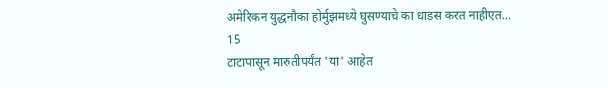अमेरिकन युद्धनौका होर्मुझमध्ये घुसण्याचे का धाडस करत नाहीएत...
15
टाटापासून मारुतीपर्यंत 'या' आहेत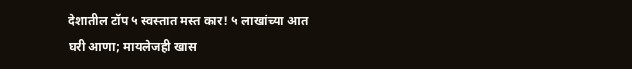देशातील टॉप ५ स्वस्तात मस्त कार! ५ लाखांच्या आत घरी आणा; मायलेजही खास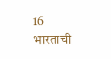16
भारताची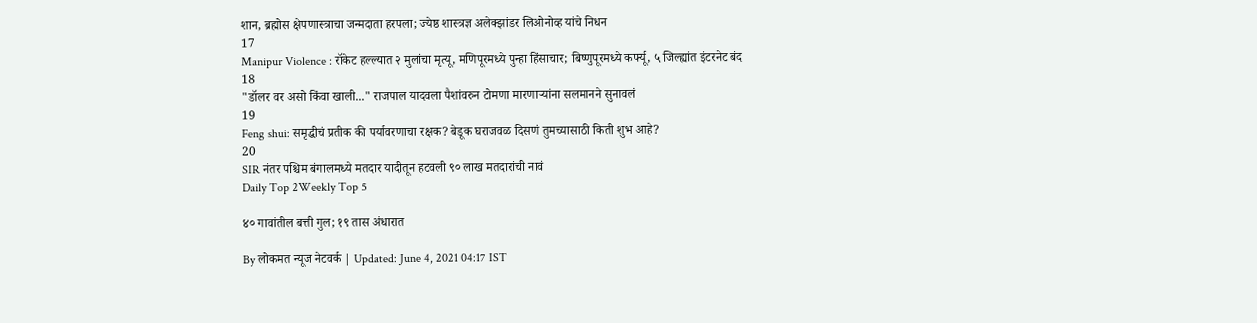शान, ब्रह्मोस क्षेपणास्त्राचा जन्मदाता हरपला; ज्येष्ठ शास्त्रज्ञ अलेक्झांडर लिओनोव्ह यांचे निधन
17
Manipur Violence : रॉकेट हल्ल्यात २ मुलांचा मृत्यू, मणिपूरमध्ये पुन्हा हिंसाचार; बिष्णुपूरमध्ये कर्फ्यू, ५ जिल्ह्यांत इंटरनेट बंद
18
"डॉलर वर असो किंवा खाली..." राजपाल यादवला पैशांवरुन टोमणा मारणाऱ्यांना सलमानने सुनावलं
19
Feng shui: समृद्धीचं प्रतीक की पर्यावरणाचा रक्षक? बेडूक घराजवळ दिसणं तुमच्यासाठी किती शुभ आहे?
20
SIR नंतर पश्चिम बंगालमध्ये मतदार यादीतून हटवली ९० लाख मतदारांची नावं
Daily Top 2Weekly Top 5

४० गावांतील बत्ती गुल; १९ तास अंधारात

By लोकमत न्यूज नेटवर्क | Updated: June 4, 2021 04:17 IST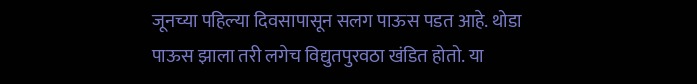जूनच्या पहिल्या दिवसापासून सलग पाऊस पडत आहे. थोडा पाऊस झाला तरी लगेच विद्युतपुरवठा खंडित होतो. या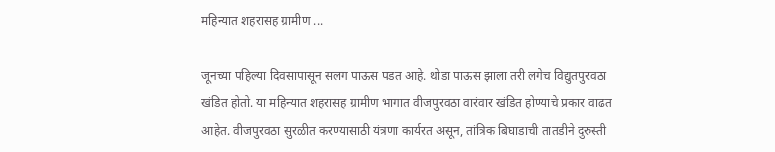महिन्यात शहरासह ग्रामीण ...

जूनच्या पहिल्या दिवसापासून सलग पाऊस पडत आहे. थोडा पाऊस झाला तरी लगेच विद्युतपुरवठा खंडित होतो. या महिन्यात शहरासह ग्रामीण भागात वीजपुरवठा वारंवार खंडित होण्याचे प्रकार वाढत आहेत. वीजपुरवठा सुरळीत करण्यासाठी यंत्रणा कार्यरत असून, तांत्रिक बिघाडाची तातडीने दुरुस्ती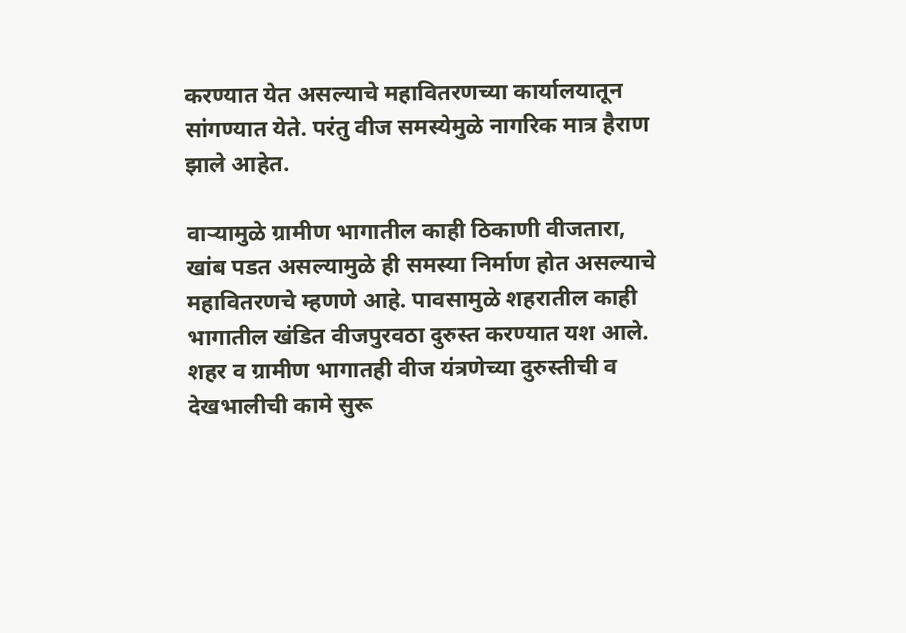करण्यात येत असल्याचे महावितरणच्या कार्यालयातून सांगण्यात येते. परंतु वीज समस्येमुळे नागरिक मात्र हैराण झाले आहेत.

वाऱ्यामुळे ग्रामीण भागातील काही ठिकाणी वीजतारा, खांब पडत असल्यामुळे ही समस्या निर्माण होत असल्याचे महावितरणचे म्हणणे आहे. पावसामुळे शहरातील काही भागातील खंडित वीजपुरवठा दुरुस्त करण्यात यश आले. शहर व ग्रामीण भागातही वीज यंत्रणेच्या दुरुस्तीची व देखभालीची कामे सुरू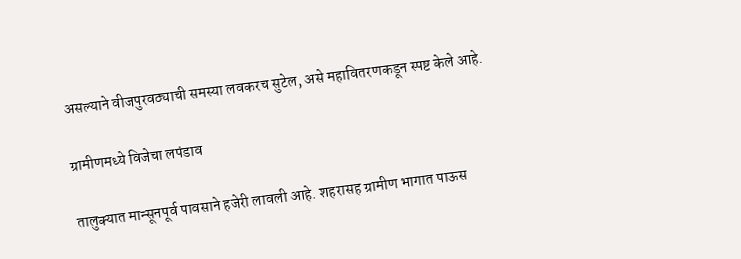असल्याने वीजपुरवठ्याची समस्या लवकरच सुटेल, असे महावितरणकडून स्पष्ट केले आहे.

ग्रामीणमध्ये विजेचा लपंडाव

तालुक्यात मान्सूनपूर्व पावसाने हजेरी लावली आहे. शहरासह ग्रामीण भागात पाऊस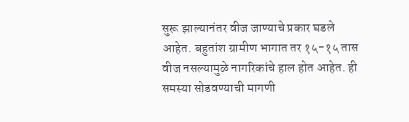सुरू झाल्यानंतर वीज जाण्याचे प्रकार घडले आहेत. बहुतांश ग्रामीण भागात तर १५-१५ तास वीज नसल्यामुळे नागरिकांचे हाल होत आहेत. ही समस्या सोडवण्याची मागणी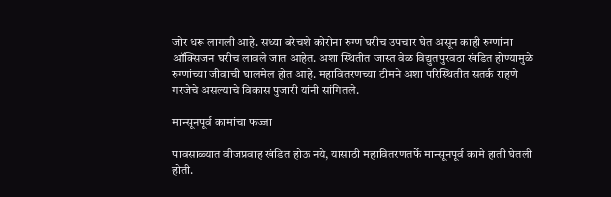जोर धरू लागली आहे. सध्या बरेचशे कोरोना रुग्ण घरीच उपचार घेत असून काही रुग्णांना ऑक्सिजन घरीच लावले जात आहेत. अशा स्थितीत जास्त वेळ विद्युतपुरवठा खंडित होण्यामुळे रुग्णांच्या जीवाची घालमेल होत आहे. महावितरणच्या टीमने अशा परिस्थितीत सतर्क राहणे गरजेचे असल्याचे विकास पुजारी यांनी सांगितले.

मान्सूनपूर्व कामांचा फज्जा

पावसाळ्यात वीजप्रवाह खंडित होऊ नये, यासाठी महावितरणतर्फे मान्सूनपूर्व कामे हाती घेतली होती.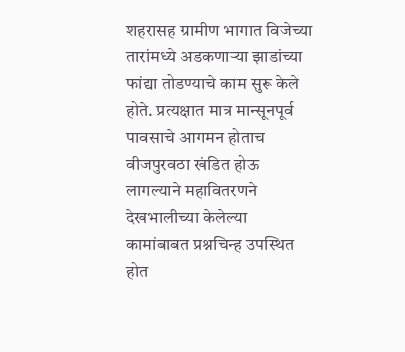शहरासह ग्रामीण भागात विजेच्या तारांमध्ये अडकणाऱ्या झाडांच्या फांद्या तोडण्याचे काम सुरू केले होते. प्रत्यक्षात मात्र मान्सूनपूर्व पावसाचे आगमन होताच वीजपुरवठा खंडित होऊ लागल्याने महावितरणने देखभालीच्या केलेल्या कामांबाबत प्रश्नचिन्ह उपस्थित होत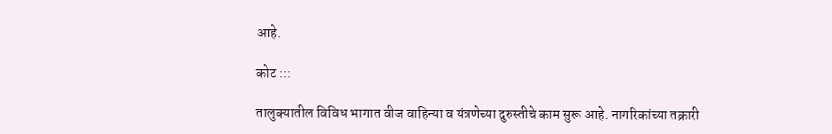आहे.

कोट :::

तालुक्यातील विविध भागात वीज वाहिन्या व यंत्रणेच्या दुरुस्तीचे काम सुरू आहे. नागरिकांच्या तक्रारी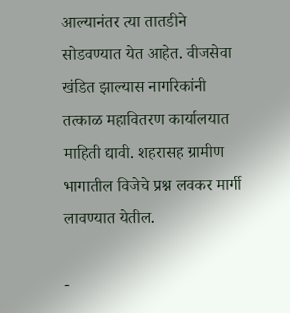आल्यानंतर त्या तातडीने सोडवण्यात येत आहेत. वीजसेवा खंडित झाल्यास नागरिकांनी तत्काळ महावितरण कार्यालयात माहिती द्यावी. शहरासह ग्रामीण भागातील विजेचे प्रश्न लवकर मार्गी लावण्यात येतील.

-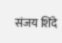संजय शिंदे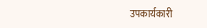उपकार्यकारी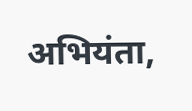अभियंता,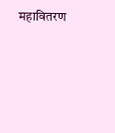महावितरण